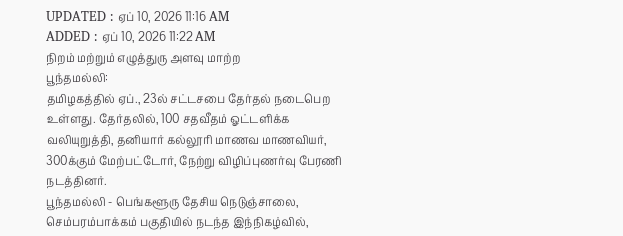UPDATED : ஏப் 10, 2026 11:16 AM
ADDED : ஏப் 10, 2026 11:22 AM
நிறம் மற்றும் எழுத்துரு அளவு மாற்ற
பூந்தமல்லி:
தமிழகத்தில் ஏப்., 23ல் சட்டசபை தேர்தல் நடைபெற உள்ளது. தேர்தலில், 100 சதவீதம் ஓட்டளிக்க வலியுறுத்தி, தனியார் கல்லூரி மாணவ மாணவியர், 300க்கும் மேற்பட்டோர், நேற்று விழிப்புணர்வு பேரணி நடத்தினர்.
பூந்தமல்லி - பெங்களூரு தேசிய நெடுஞ்சாலை, செம்பரம்பாக்கம் பகுதியில் நடந்த இந்நிகழ்வில்,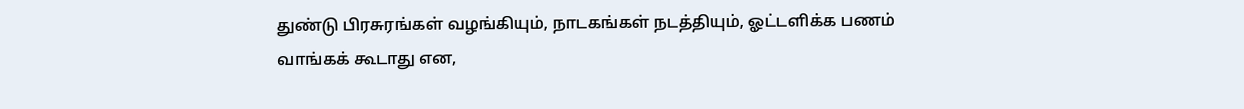துண்டு பிரசுரங்கள் வழங்கியும், நாடகங்கள் நடத்தியும், ஓட்டளிக்க பணம் வாங்கக் கூடாது என,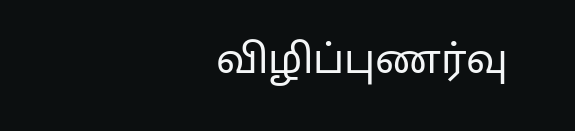விழிப்புணர்வு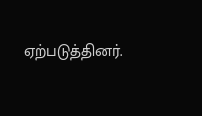ஏற்படுத்தினர்.